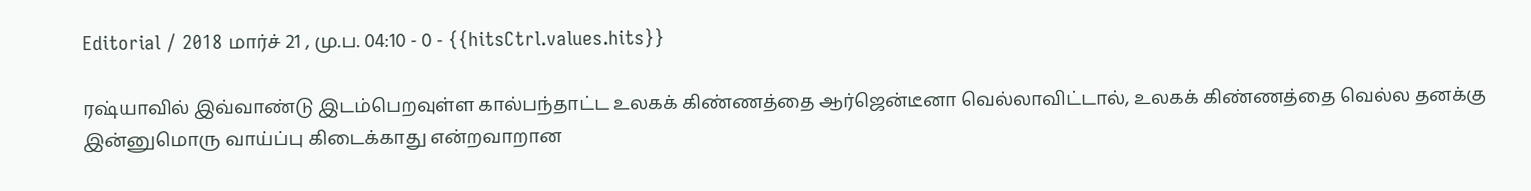Editorial / 2018 மார்ச் 21 , மு.ப. 04:10 - 0 - {{hitsCtrl.values.hits}}

ரஷ்யாவில் இவ்வாண்டு இடம்பெறவுள்ள கால்பந்தாட்ட உலகக் கிண்ணத்தை ஆர்ஜென்டீனா வெல்லாவிட்டால், உலகக் கிண்ணத்தை வெல்ல தனக்கு இன்னுமொரு வாய்ப்பு கிடைக்காது என்றவாறான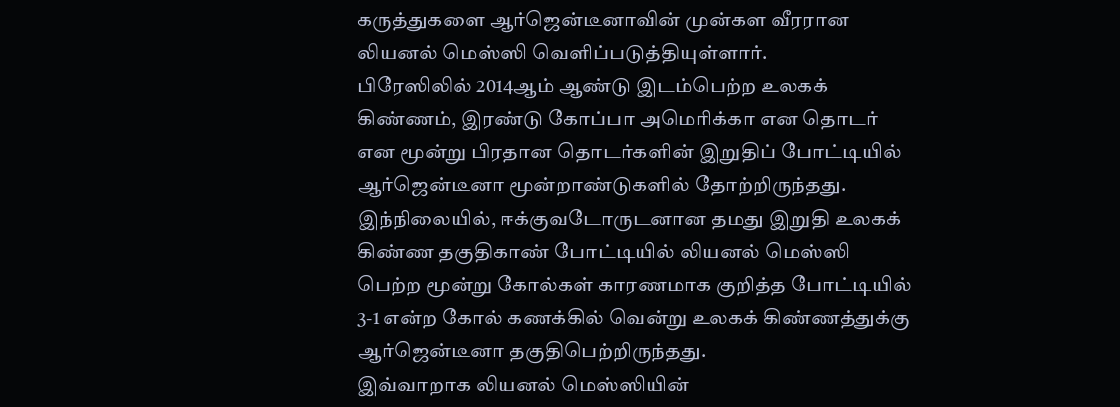கருத்துகளை ஆர்ஜென்டீனாவின் முன்கள வீரரான லியனல் மெஸ்ஸி வெளிப்படுத்தியுள்ளார்.
பிரேஸிலில் 2014ஆம் ஆண்டு இடம்பெற்ற உலகக் கிண்ணம், இரண்டு கோப்பா அமெரிக்கா என தொடர் என மூன்று பிரதான தொடர்களின் இறுதிப் போட்டியில் ஆர்ஜென்டீனா மூன்றாண்டுகளில் தோற்றிருந்தது.
இந்நிலையில், ஈக்குவடோருடனான தமது இறுதி உலகக் கிண்ண தகுதிகாண் போட்டியில் லியனல் மெஸ்ஸி பெற்ற மூன்று கோல்கள் காரணமாக குறித்த போட்டியில் 3-1 என்ற கோல் கணக்கில் வென்று உலகக் கிண்ணத்துக்கு ஆர்ஜென்டீனா தகுதிபெற்றிருந்தது.
இவ்வாறாக லியனல் மெஸ்ஸியின்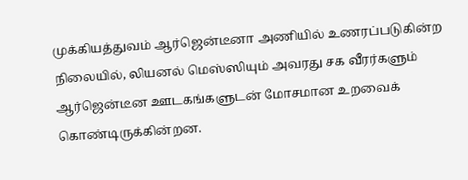முக்கியத்துவம் ஆர்ஜென்டீனா அணியில் உணரப்படுகின்ற நிலையில், லியனல் மெஸ்ஸியும் அவரது சக வீரர்களும் ஆர்ஜென்டீன ஊடகங்களுடன் மோசமான உறவைக் கொண்டிருக்கின்றன.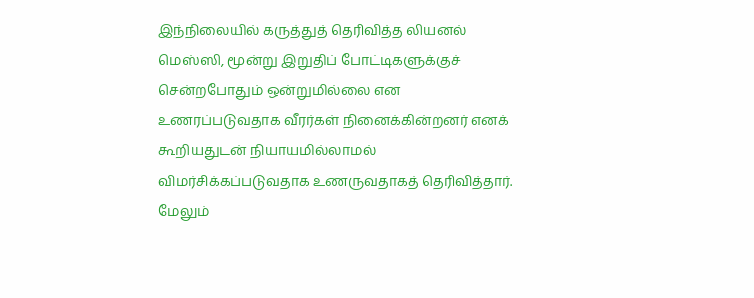இந்நிலையில் கருத்துத் தெரிவித்த லியனல் மெஸ்ஸி, மூன்று இறுதிப் போட்டிகளுக்குச் சென்றபோதும் ஒன்றுமில்லை என உணரப்படுவதாக வீரர்கள் நினைக்கின்றனர் எனக் கூறியதுடன் நியாயமில்லாமல் விமர்சிக்கப்படுவதாக உணருவதாகத் தெரிவித்தார்.
மேலும்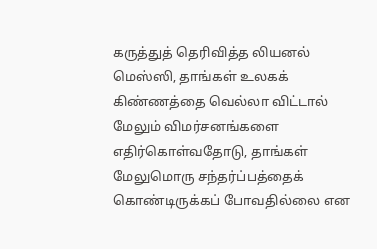கருத்துத் தெரிவித்த லியனல் மெஸ்ஸி, தாங்கள் உலகக் கிண்ணத்தை வெல்லா விட்டால் மேலும் விமர்சனங்களை எதிர்கொள்வதோடு, தாங்கள் மேலுமொரு சந்தர்ப்பத்தைக் கொண்டிருக்கப் போவதில்லை என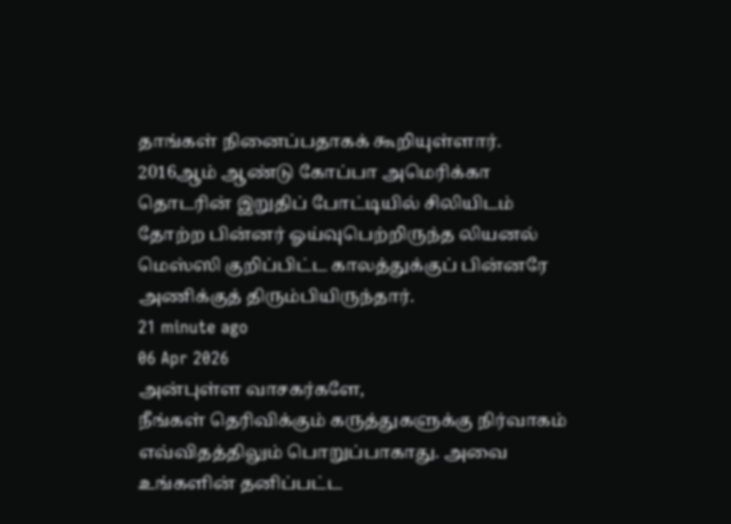தாங்கள் நினைப்பதாகக் கூறியுள்ளார்.
2016ஆம் ஆண்டு கோப்பா அமெரிக்கா தொடரின் இறுதிப் போட்டியில் சிலியிடம் தோற்ற பின்னர் ஓய்வுபெற்றிருந்த லியனல் மெஸ்ஸி குறிப்பிட்ட காலத்துக்குப் பின்னரே அணிக்குத் திரும்பியிருந்தார்.
21 minute ago
06 Apr 2026
அன்புள்ள வாசகர்களே,
நீங்கள் தெரிவிக்கும் கருத்துகளுக்கு நிர்வாகம் எவ்விதத்திலும் பொறுப்பாகாது. அவை உங்களின் தனிப்பட்ட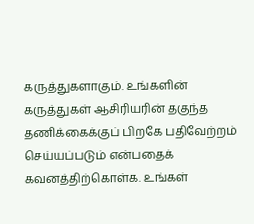கருத்துகளாகும். உங்களின் கருத்துகள் ஆசிரியரின் தகுந்த தணிக்கைக்குப் பிறகே பதிவேற்றம் செய்யப்படும் என்பதைக் கவனத்திற்கொள்க. உங்கள்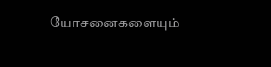யோசனைகளையும்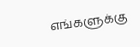எங்களுக்கு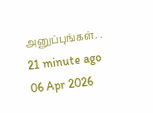அனுப்புங்கள். .
21 minute ago
06 Apr 2026